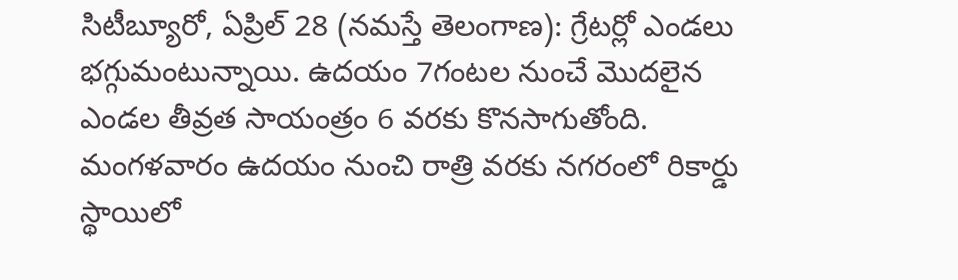సిటీబ్యూరో, ఏప్రిల్ 28 (నమస్తే తెలంగాణ): గ్రేటర్లో ఎండలు భగ్గుమంటున్నాయి. ఉదయం 7గంటల నుంచే మొదలైన ఎండల తీవ్రత సాయంత్రం 6 వరకు కొనసాగుతోంది. మంగళవారం ఉదయం నుంచి రాత్రి వరకు నగరంలో రికార్డు స్థాయిలో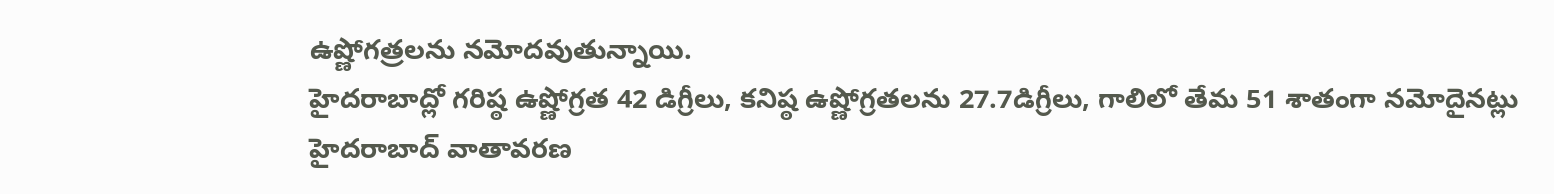ఉష్ణోగత్రలను నమోదవుతున్నాయి.
హైదరాబాద్లో గరిష్ఠ ఉష్ణోగ్రత 42 డిగ్రీలు, కనిష్ఠ ఉష్ణోగ్రతలను 27.7డిగ్రీలు, గాలిలో తేమ 51 శాతంగా నమోదైనట్లు హైదరాబాద్ వాతావరణ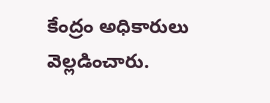కేంద్రం అధికారులు వెల్లడించారు.